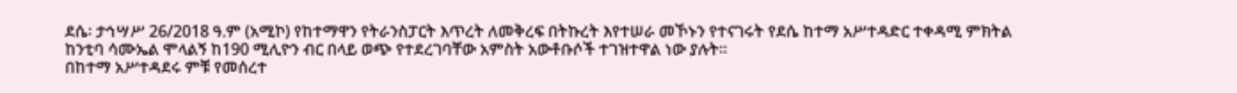ደሴ፡ ታኅሣሥ 26/2018 ዓ.ም (አሚኮ) የከተማዋን የትራንስፓርት እጥረት ለመቅረፍ በትኩረት እየተሠራ መኾኑን የተናገሩት የደሴ ከተማ አሥተዳድር ተቀዳሚ ምክትል ከንቲባ ሳሙኤል ሞላልኝ ከ190 ሚሊዮን ብር በላይ ወጭ የተደረገባቸው አምስት አውቶቡሶች ተገዝተዋል ነው ያሉት።
በከተማ አሥተዳደሩ ምቹ የመሰረተ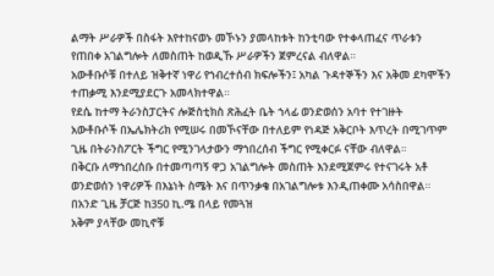ልማት ሥራዎች በስፋት እየተከናወኑ መኾኑን ያመላከቱት ከንቲባው የተቀላጠፈና ጥራቱን የጠበቀ አገልግሎት ለመስጠት ከወዲኹ ሥራዎችን ጀምረናል ብለዋል።
አውቶቡሶቹ በተለይ ዝቅተኛ ነዋሪ የኀብረተሰብ ክፍሎችን፤ አካል ጉዳተኞችን እና አቅመ ደካሞችን ተጠቃሚ እንደሚያደርጉ አመላክተዋል።
የደሴ ከተማ ትራንስፓርትና ሎጅስቲክስ ጽሕፈት ቤት ኀላፊ ወንድወሰን አባተ የተገዙት አውቶቡሶች በኤሌክትሪክ የሚሠሩ በመኾናቸው በተለይም የነዳጅ አቅርቦት እጥረት በሚገጥም ጊዜ በትራንስፖርት ችግር የሚንገላታውን ማኀበረሰብ ችግር የሚቀርፉ ናቸው ብለዋል።
በቅርቡ ለማኀበረሰቡ በተመጣጣኝ ዋጋ አገልግሎት መስጠት እንደሚጀምሩ የተናገሩት አቶ ወንድወሰን ነዋሪዎች በእኔነት ስሜት እና በጥንቃቄ በአገልግሎቱ እንዲጠቀሙ አሳስበዋል።
በአንድ ጊዜ ቻርጅ ከ350 ኪ.ሜ በላይ የመጓዝ
አቅም ያላቸው መኪኖቹ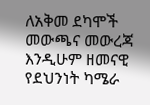ለአቅመ ደካሞች መውጫና መውረጃ እንዲሁም ዘመናዊ የደህንነት ካሜራ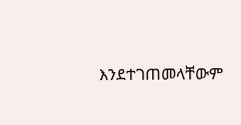እንደተገጠመላቸውም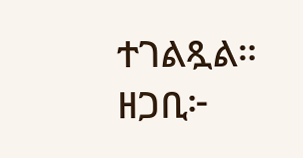ተገልጿል።
ዘጋቢ፦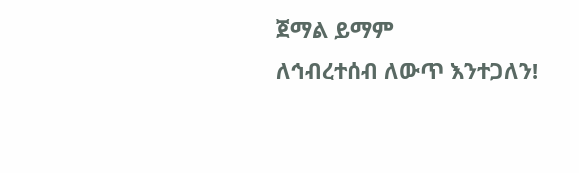ጀማል ይማም
ለኅብረተሰብ ለውጥ እንተጋለን!